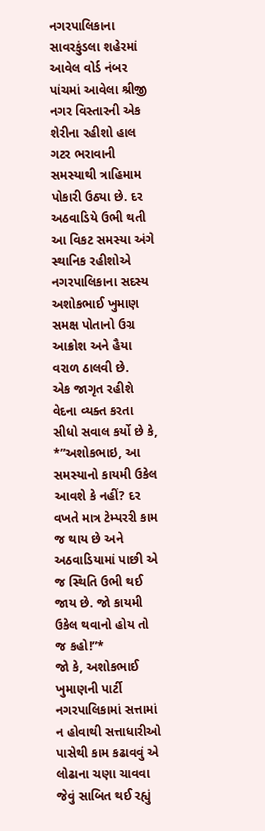નગરપાલિકાના સાવરકુંડલા શહેરમાં આવેલ વોર્ડ નંબર પાંચમાં આવેલા શ્રીજી નગર વિસ્તારની એક શેરીના રહીશો હાલ ગટર ભરાવાની સમસ્યાથી ત્રાહિમામ પોકારી ઉઠ્યા છે. દર અઠવાડિયે ઉભી થતી આ વિકટ સમસ્યા અંગે સ્થાનિક રહીશોએ નગરપાલિકાના સદસ્ય અશોકભાઈ ખુમાણ સમક્ષ પોતાનો ઉગ્ર આક્રોશ અને હૈયા વરાળ ઠાલવી છે.
એક જાગૃત રહીશે વેદના વ્યક્ત કરતા સીધો સવાલ કર્યો છે કે, *”અશોકભાઇ, આ સમસ્યાનો કાયમી ઉકેલ આવશે કે નહીં? દર વખતે માત્ર ટેમ્પરરી કામ જ થાય છે અને અઠવાડિયામાં પાછી એ જ સ્થિતિ ઉભી થઈ જાય છે. જો કાયમી ઉકેલ થવાનો હોય તો જ કહો!”*
જો કે, અશોકભાઈ ખુમાણની પાર્ટી નગરપાલિકામાં સત્તામાં ન હોવાથી સત્તાધારીઓ પાસેથી કામ કઢાવવું એ લોઢાના ચણા ચાવવા જેવું સાબિત થઈ રહ્યું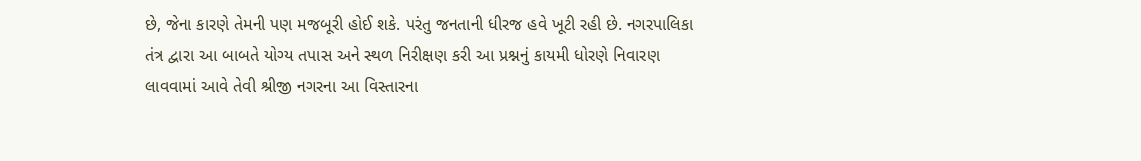છે, જેના કારણે તેમની પણ મજબૂરી હોઈ શકે. પરંતુ જનતાની ધીરજ હવે ખૂટી રહી છે. નગરપાલિકા તંત્ર દ્વારા આ બાબતે યોગ્ય તપાસ અને સ્થળ નિરીક્ષણ કરી આ પ્રશ્નનું કાયમી ધોરણે નિવારણ લાવવામાં આવે તેવી શ્રીજી નગરના આ વિસ્તારના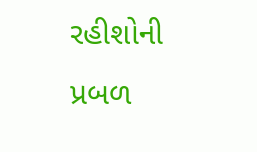રહીશોની પ્રબળ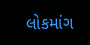લોકમાંગ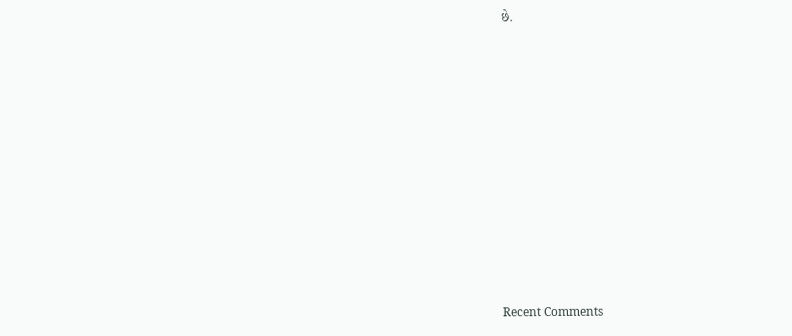છે.

















Recent Comments